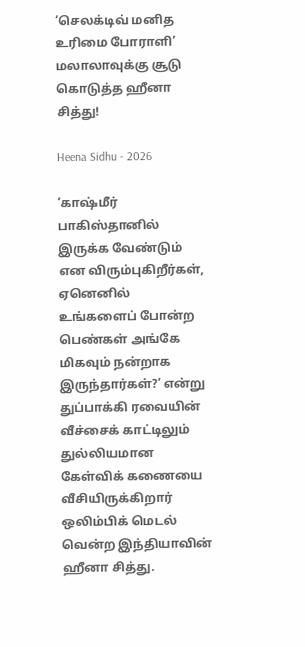‘செலக்டிவ் மனித உரிமை போராளி’ மலாலாவுக்கு சூடு கொடுத்த ஹீனா சித்து!

Heena Sidhu - 2026

‘காஷ்மீர் பாகிஸ்தானில் இருக்க வேண்டும் என விரும்புகிறீர்கள், ஏனெனில் உங்களைப் போன்ற பெண்கள் அங்கே மிகவும் நன்றாக இருந்தார்கள்?’ என்று துப்பாக்கி ரவையின் வீச்சைக் காட்டிலும் துல்லியமான கேள்விக் கணையை வீசியிருக்கிறார் ஒலிம்பிக் மெடல் வென்ற இந்தியாவின் ஹீனா சித்து.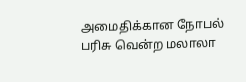அமைதிக்கான நோபல் பரிசு வென்ற மலாலா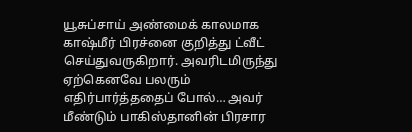யூசுப்சாய் அண்மைக் காலமாக காஷ்மீர் பிரச்னை குறித்து ட்வீட் செய்துவருகிறார். அவரிடமிருந்து ஏற்கெனவே பலரும் எதிர்பார்த்ததைப் போல்… அவர் மீண்டும் பாகிஸ்தானின் பிரசார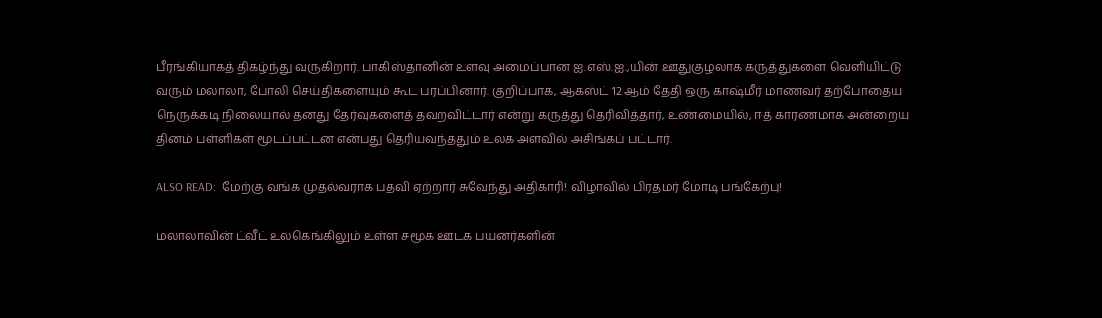பீரங்கியாகத் திகழ்ந்து வருகிறார். பாகிஸ்தானின் உளவு அமைப்பான ஐ.எஸ்.ஐ.,யின் ஊதுகுழலாக கருத்துகளை வெளியிட்டு வரும் மலாலா, போலி செய்திகளையும் கூட பரப்பினார். குறிப்பாக, ஆகஸ்ட் 12 ஆம் தேதி ஒரு காஷ்மீர் மாணவர் தற்போதைய நெருக்கடி நிலையால் தனது தேர்வுகளைத் தவறவிட்டார் என்று கருத்து தெரிவித்தார், உண்மையில், ஈத் காரணமாக அன்றைய தினம் பள்ளிகள் மூடப்பட்டன என்பது தெரியவந்ததும் உலக அளவில் அசிங்கப் பட்டார்.

ALSO READ:  மேற்கு வங்க முதல்வராக பதவி ஏற்றார் சுவேந்து அதிகாரி! விழாவில் பிரதமர் மோடி பங்கேற்பு!

மலாலாவின் ட்வீட் உலகெங்கிலும் உள்ள சமூக ஊடக பயனர்களின்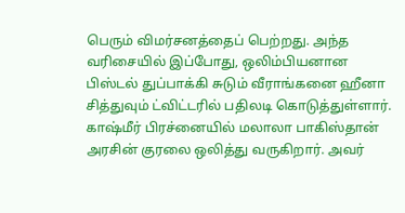பெரும் விமர்சனத்தைப் பெற்றது. அந்த வரிசையில் இப்போது, ஒலிம்பியனான பிஸ்டல் துப்பாக்கி சுடும் வீராங்கனை ஹீனா சித்துவும் ட்விட்டரில் பதிலடி கொடுத்துள்ளார். காஷ்மீர் பிரச்னையில் மலாலா பாகிஸ்தான் அரசின் குரலை ஒலித்து வருகிறார். அவர்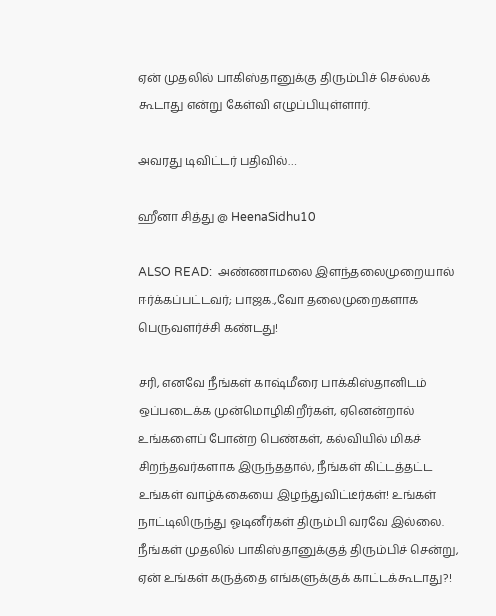ஏன் முதலில் பாகிஸ்தானுக்கு திரும்பிச் செல்லக் கூடாது என்று கேள்வி எழுப்பியுள்ளார்.

அவரது டிவிட்டர் பதிவில்…

ஹீனா சித்து @ HeenaSidhu10

ALSO READ:  அண்ணாமலை இளந்தலைமுறையால் ஈர்க்கப்பட்டவர்; பாஜக.,வோ தலைமுறைகளாக பெருவளர்ச்சி கண்டது!

சரி, எனவே நீங்கள் காஷ்மீரை பாக்கிஸ்தானிடம் ஒப்படைக்க முன்மொழிகிறீர்கள், ஏனென்றால் உங்களைப் போன்ற பெண்கள், கல்வியில் மிகச் சிறந்தவர்களாக இருந்ததால், நீங்கள் கிட்டத்தட்ட உங்கள் வாழ்க்கையை இழந்துவிட்டீர்கள்! உங்கள் நாட்டிலிருந்து ஓடினீர்கள் திரும்பி வரவே இல்லை. நீங்கள் முதலில் பாகிஸ்தானுக்குத் திரும்பிச் சென்று, ஏன் உங்கள் கருத்தை எங்களுக்குக் காட்டக்கூடாது?!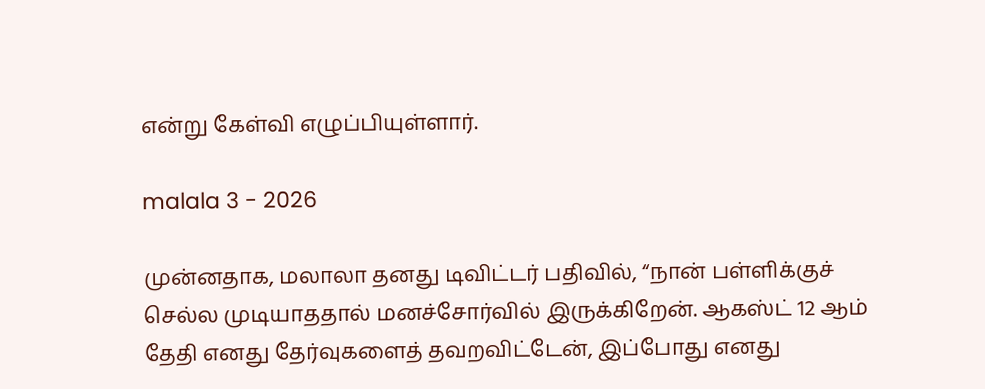என்று கேள்வி எழுப்பியுள்ளார்.

malala 3 - 2026

முன்னதாக, மலாலா தனது டிவிட்டர் பதிவில், “நான் பள்ளிக்குச் செல்ல முடியாததால் மனச்சோர்வில் இருக்கிறேன். ஆகஸ்ட் 12 ஆம் தேதி எனது தேர்வுகளைத் தவறவிட்டேன், இப்போது எனது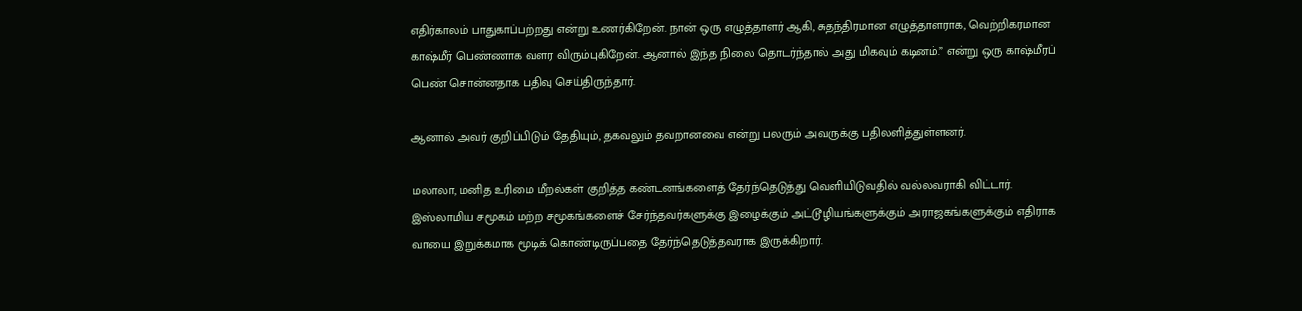எதிர்காலம் பாதுகாப்பற்றது என்று உணர்கிறேன். நான் ஒரு எழுத்தாளர் ஆகி, சுதந்திரமான எழுத்தாளராக, வெற்றிகரமான காஷ்மீர் பெண்ணாக வளர விரும்புகிறேன். ஆனால் இந்த நிலை தொடர்ந்தால் அது மிகவும் கடினம்.” என்று ஒரு காஷ்மீரப் பெண் சொன்னதாக பதிவு செய்திருந்தார்.

ஆனால் அவர் குறிப்பிடும் தேதியும், தகவலும் தவறானவை என்று பலரும் அவருக்கு பதிலளித்துள்ளனர்.

மலாலா, மனித உரிமை மீறல்கள் குறித்த கண்டனங்களைத் தேர்ந்தெடுத்து வெளியிடுவதில் வல்லவராகி விட்டார். இஸ்லாமிய சமூகம் மற்ற சமூகங்களைச் சேர்ந்தவர்களுக்கு இழைக்கும் அட்டூழியங்களுக்கும் அராஜகங்களுக்கும் எதிராக வாயை இறுக்கமாக மூடிக் கொண்டிருப்பதை தேர்ந்தெடுத்தவராக இருக்கிறார்.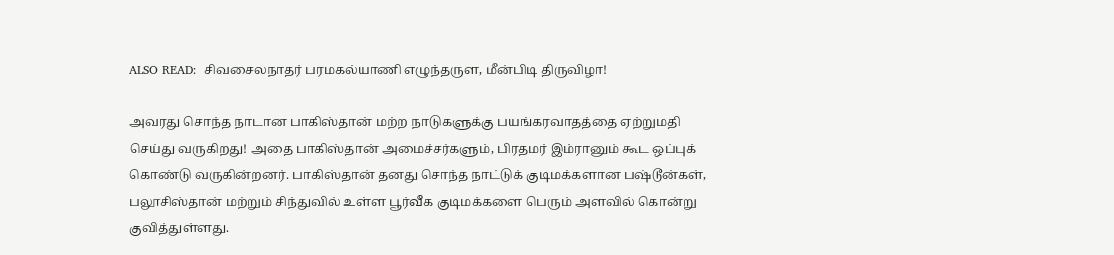ALSO READ:  சிவசைலநாதர் பரமகல்யாணி எழுந்தருள, மீன்பிடி திருவிழா!

அவரது சொந்த நாடான பாகிஸ்தான் மற்ற நாடுகளுக்கு பயங்கரவாதத்தை ஏற்றுமதி செய்து வருகிறது! அதை பாகிஸ்தான் அமைச்சர்களும், பிரதமர் இம்ரானும் கூட ஒப்புக் கொண்டு வருகின்றனர். பாகிஸ்தான் தனது சொந்த நாட்டுக் குடிமக்களான பஷ்டூன்கள், பலூசிஸ்தான் மற்றும் சிந்துவில் உள்ள பூர்வீக குடிமக்களை பெரும் அளவில் கொன்று குவித்துள்ளது.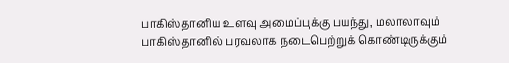பாகிஸ்தானிய உளவு அமைப்புக்கு பயந்து, மலாலாவும் பாகிஸ்தானில் பரவலாக நடைபெற்றுக் கொண்டிருக்கும்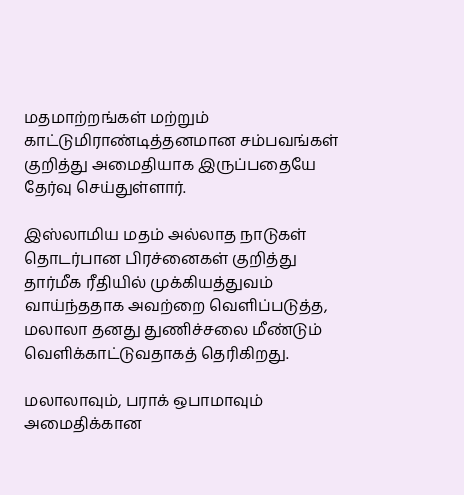மதமாற்றங்கள் மற்றும் காட்டுமிராண்டித்தனமான சம்பவங்கள் குறித்து அமைதியாக இருப்பதையே தேர்வு செய்துள்ளார்.

இஸ்லாமிய மதம் அல்லாத நாடுகள் தொடர்பான பிரச்னைகள் குறித்து தார்மீக ரீதியில் முக்கியத்துவம் வாய்ந்ததாக அவற்றை வெளிப்படுத்த, மலாலா தனது துணிச்சலை மீண்டும் வெளிக்காட்டுவதாகத் தெரிகிறது.

மலாலாவும், பராக் ஒபாமாவும் அமைதிக்கான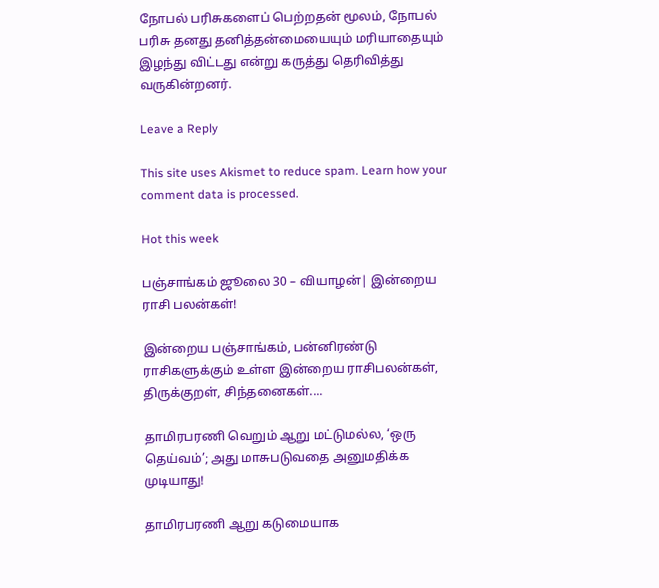நோபல் பரிசுகளைப் பெற்றதன் மூலம், நோபல் பரிசு தனது தனித்தன்மையையும் மரியாதையும் இழந்து விட்டது என்று கருத்து தெரிவித்து வருகின்றனர்.

Leave a Reply

This site uses Akismet to reduce spam. Learn how your comment data is processed.

Hot this week

பஞ்சாங்கம் ஜூலை 30 – வியாழன்| இன்றைய ராசி பலன்கள்!

இன்றைய பஞ்சாங்கம், பன்னிரண்டு ராசிகளுக்கும் உள்ள இன்றைய ராசிபலன்கள், திருக்குறள், சிந்தனைகள்....

தாமிரபரணி வெறும் ஆறு மட்டுமல்ல, ‘ஒரு தெய்வம்’; அது மாசுபடுவதை அனுமதிக்க முடியாது!

தாமிரபரணி ஆறு கடுமையாக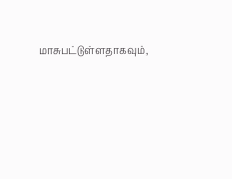மாசுபட்டுள்ளதாகவும்,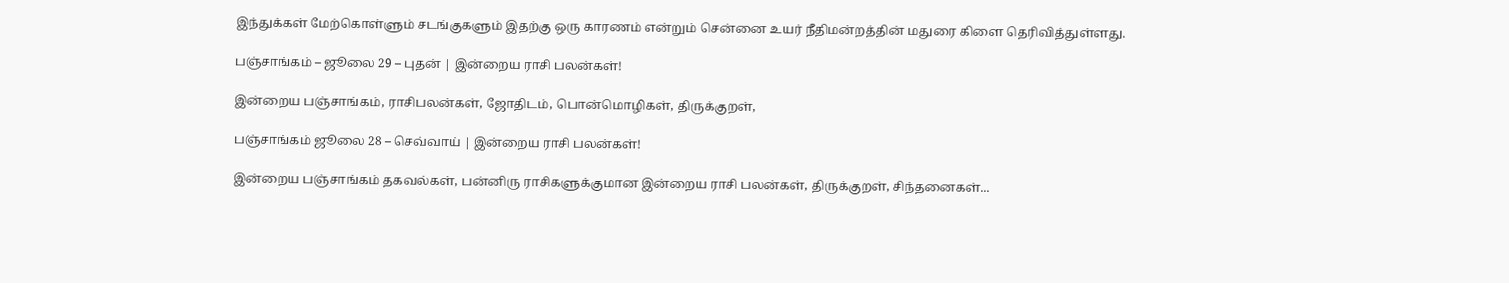இந்துக்கள் மேற்கொள்ளும் சடங்குகளும் இதற்கு ஒரு காரணம் என்றும் சென்னை உயர் நீதிமன்றத்தின் மதுரை கிளை தெரிவித்துள்ளது.

பஞ்சாங்கம் – ஜூலை 29 – புதன் | இன்றைய ராசி பலன்கள்!

இன்றைய பஞ்சாங்கம், ராசிபலன்கள், ஜோதிடம், பொன்மொழிகள், திருக்குறள்,

பஞ்சாங்கம் ஜூலை 28 – செவ்வாய் | இன்றைய ராசி பலன்கள்!

இன்றைய பஞ்சாங்கம் தகவல்கள், பன்னிரு ராசிகளுக்குமான இன்றைய ராசி பலன்கள், திருக்குறள், சிந்தனைகள்...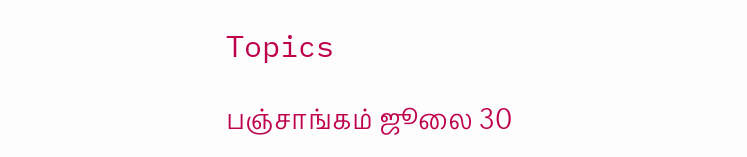Topics

பஞ்சாங்கம் ஜூலை 30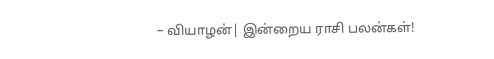– வியாழன்| இன்றைய ராசி பலன்கள்!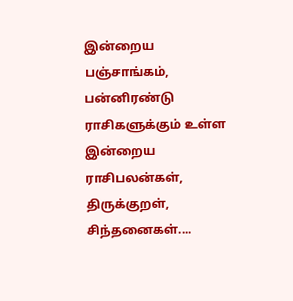இன்றைய பஞ்சாங்கம், பன்னிரண்டு ராசிகளுக்கும் உள்ள இன்றைய ராசிபலன்கள், திருக்குறள், சிந்தனைகள்....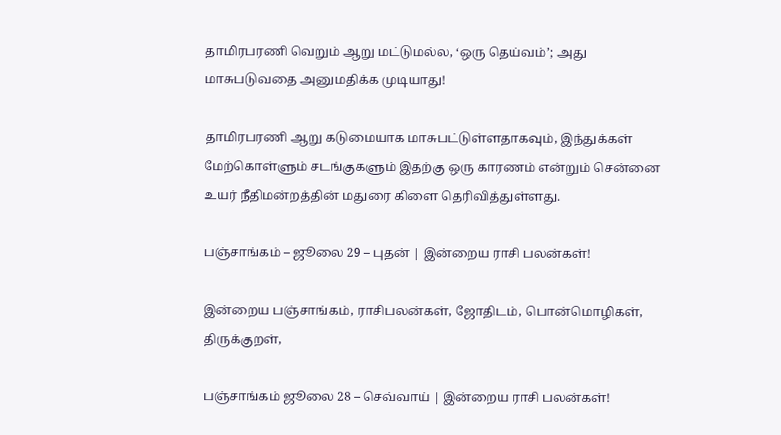தாமிரபரணி வெறும் ஆறு மட்டுமல்ல, ‘ஒரு தெய்வம்’; அது மாசுபடுவதை அனுமதிக்க முடியாது!

தாமிரபரணி ஆறு கடுமையாக மாசுபட்டுள்ளதாகவும், இந்துக்கள் மேற்கொள்ளும் சடங்குகளும் இதற்கு ஒரு காரணம் என்றும் சென்னை உயர் நீதிமன்றத்தின் மதுரை கிளை தெரிவித்துள்ளது.

பஞ்சாங்கம் – ஜூலை 29 – புதன் | இன்றைய ராசி பலன்கள்!

இன்றைய பஞ்சாங்கம், ராசிபலன்கள், ஜோதிடம், பொன்மொழிகள், திருக்குறள்,

பஞ்சாங்கம் ஜூலை 28 – செவ்வாய் | இன்றைய ராசி பலன்கள்!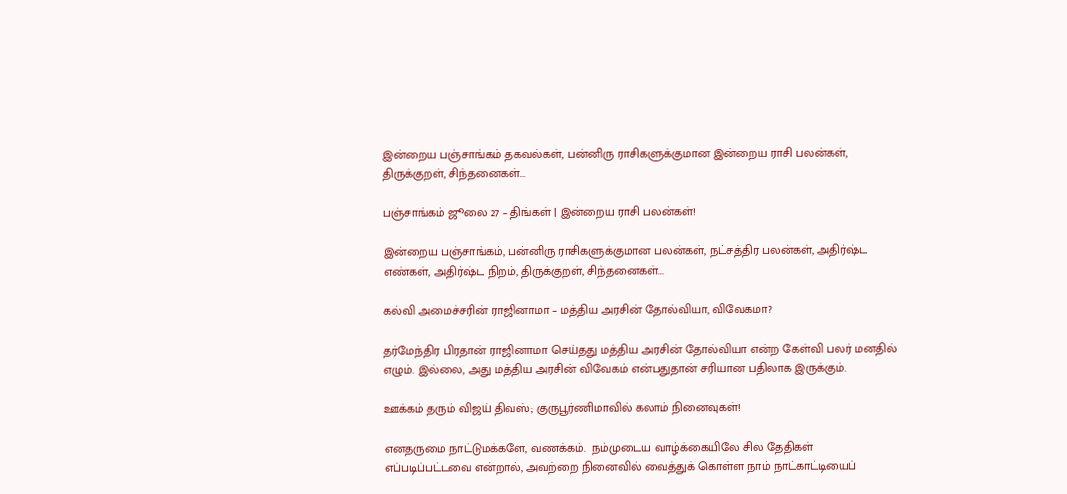இன்றைய பஞ்சாங்கம் தகவல்கள், பன்னிரு ராசிகளுக்குமான இன்றைய ராசி பலன்கள், திருக்குறள், சிந்தனைகள்...

பஞ்சாங்கம் ஜூலை 27 – திங்கள் | இன்றைய ராசி பலன்கள்!

இன்றைய பஞ்சாங்கம், பன்னிரு ராசிகளுக்குமான பலன்கள், நட்சத்திர பலன்கள், அதிர்ஷ்ட எண்கள், அதிர்ஷ்ட நிறம், திருக்குறள், சிந்தனைகள்...

கல்வி அமைச்சரின் ராஜினாமா – மத்திய அரசின் தோல்வியா, விவேகமா?

தர்மேந்திர பிரதான் ராஜினாமா செய்தது மத்திய அரசின் தோல்வியா என்ற கேள்வி பலர் மனதில் எழும். இல்லை, அது மத்திய அரசின் விவேகம் என்பதுதான் சரியான பதிலாக இருக்கும்.

ஊக்கம் தரும் விஜய் திவஸ்; குருபூர்ணிமாவில் கலாம் நினைவுகள்!

எனதருமை நாட்டுமக்களே, வணக்கம்.  நம்முடைய வாழ்க்கையிலே சில தேதிகள் எப்படிப்பட்டவை என்றால், அவற்றை நினைவில் வைத்துக் கொள்ள நாம் நாட்காட்டியைப்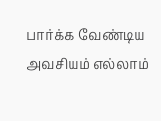பார்க்க வேண்டிய அவசியம் எல்லாம்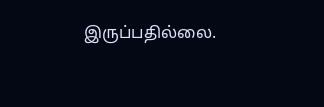இருப்பதில்லை.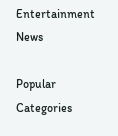Entertainment News

Popular Categories